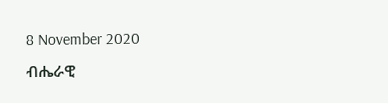8 November 2020
ብሔራዊ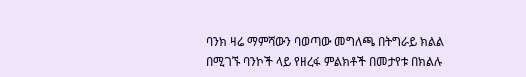ባንክ ዛሬ ማምሻውን ባወጣው መግለጫ በትግራይ ክልል በሚገኙ ባንኮች ላይ የዘረፋ ምልክቶች በመታየቱ በክልሉ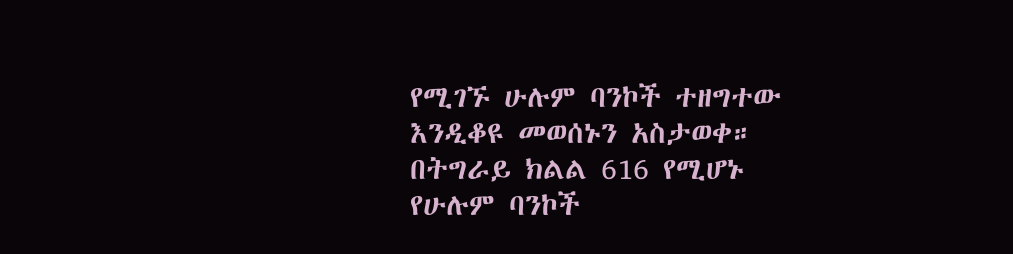የሚገኙ ሁሉም ባንኮች ተዘግተው እንዲቆዩ መወሰኑን አስታወቀ።
በትግራይ ክልል 616 የሚሆኑ የሁሉም ባንኮች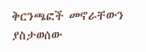ቅርንጫፎች መኖራቸውን ያስታወሰው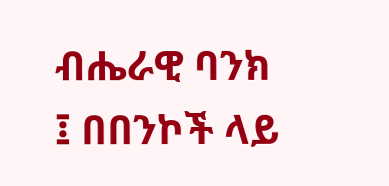ብሔራዊ ባንክ ፤ በበንኮች ላይ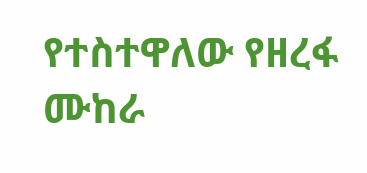የተስተዋለው የዘረፋ ሙከራ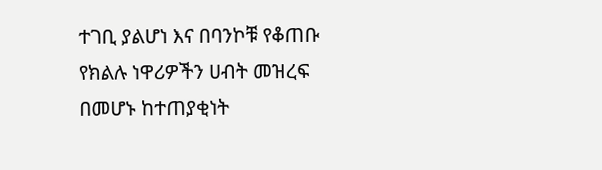ተገቢ ያልሆነ እና በባንኮቹ የቆጠቡ የክልሉ ነዋሪዎችን ሀብት መዝረፍ በመሆኑ ከተጠያቂነት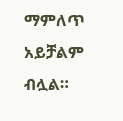ማምለጥ አይቻልም ብሏል።